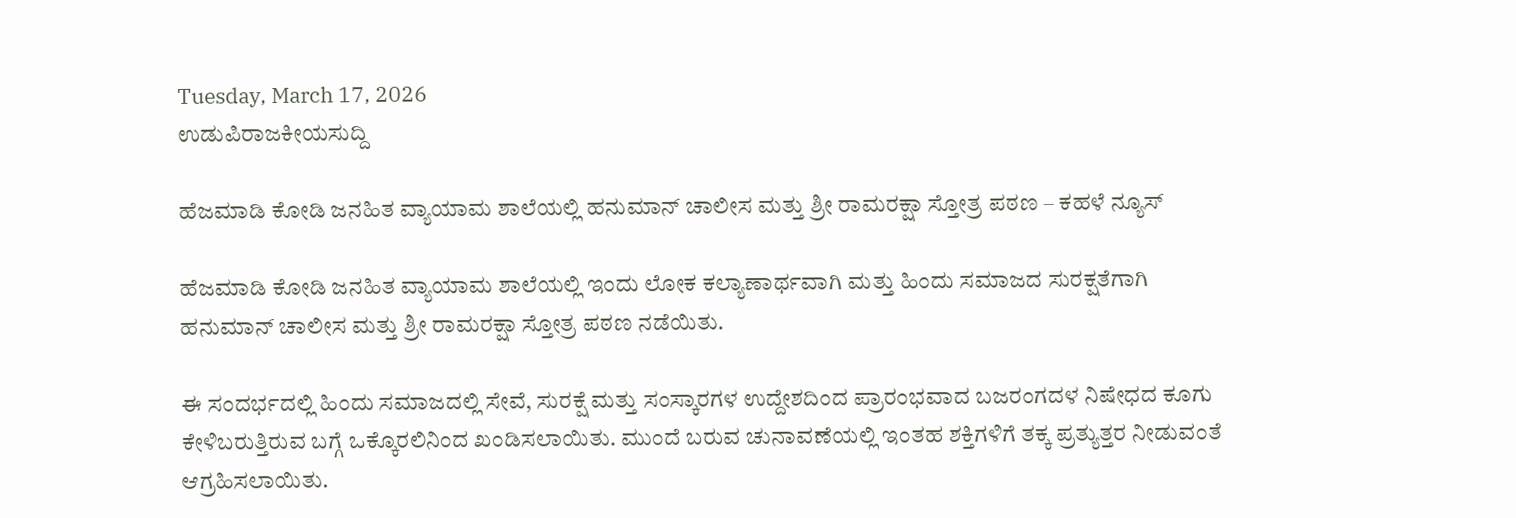Tuesday, March 17, 2026
ಉಡುಪಿರಾಜಕೀಯಸುದ್ದಿ

ಹೆಜಮಾಡಿ ಕೋಡಿ ಜನಹಿತ ವ್ಯಾಯಾಮ ಶಾಲೆಯಲ್ಲಿ ಹನುಮಾನ್ ಚಾಲೀಸ ಮತ್ತು ಶ್ರೀ ರಾಮರಕ್ಷಾ ಸ್ತೋತ್ರ ಪಠಣ – ಕಹಳೆ ನ್ಯೂಸ್

ಹೆಜಮಾಡಿ ಕೋಡಿ ಜನಹಿತ ವ್ಯಾಯಾಮ ಶಾಲೆಯಲ್ಲಿ ಇಂದು ಲೋಕ ಕಲ್ಯಾಣಾರ್ಥವಾಗಿ ಮತ್ತು ಹಿಂದು ಸಮಾಜದ ಸುರಕ್ಷತೆಗಾಗಿ ಹನುಮಾನ್ ಚಾಲೀಸ ಮತ್ತು ಶ್ರೀ ರಾಮರಕ್ಷಾ ಸ್ತೋತ್ರ ಪಠಣ ನಡೆಯಿತು.

ಈ ಸಂದರ್ಭದಲ್ಲಿ ಹಿಂದು ಸಮಾಜದಲ್ಲಿ ಸೇವೆ, ಸುರಕ್ಷೆ ಮತ್ತು ಸಂಸ್ಕಾರಗಳ ಉದ್ದೇಶದಿಂದ ಪ್ರಾರಂಭವಾದ ಬಜರಂಗದಳ ನಿಷೇಧದ ಕೂಗು ಕೇಳಿಬರುತ್ತಿರುವ ಬಗ್ಗೆ ಒಕ್ಕೊರಲಿನಿಂದ ಖಂಡಿಸಲಾಯಿತು. ಮುಂದೆ ಬರುವ ಚುನಾವಣೆಯಲ್ಲಿ ಇಂತಹ ಶಕ್ತಿಗಳಿಗೆ ತಕ್ಕ ಪ್ರತ್ಯುತ್ತರ ನೀಡುವಂತೆ ಆಗ್ರಹಿಸಲಾಯಿತು.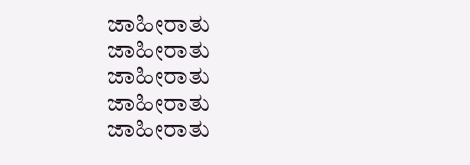ಜಾಹೀರಾತು
ಜಾಹೀರಾತು
ಜಾಹೀರಾತು
ಜಾಹೀರಾತು
ಜಾಹೀರಾತು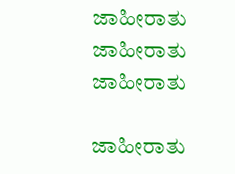ಜಾಹೀರಾತು
ಜಾಹೀರಾತು
ಜಾಹೀರಾತು

ಜಾಹೀರಾತು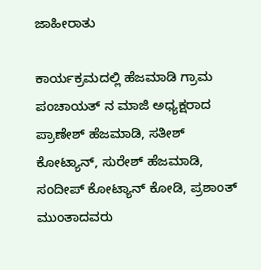ಜಾಹೀರಾತು

ಕಾರ್ಯಕ್ರಮದಲ್ಲಿ ಹೆಜಮಾಡಿ ಗ್ರಾಮ ಪಂಚಾಯತ್ ನ ಮಾಜಿ ಅಧ್ಯಕ್ಷರಾದ ಪ್ರಾಣೇಶ್ ಹೆಜಮಾಡಿ, ಸತೀಶ್ ಕೋಟ್ಯಾನ್, ಸುರೇಶ್ ಹೆಜಮಾಡಿ, ಸಂದೀಪ್ ಕೋಟ್ಯಾನ್ ಕೋಡಿ, ಪ್ರಶಾಂತ್ ಮುಂತಾದವರು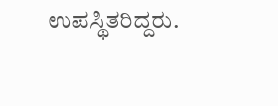ಉಪಸ್ಥಿತರಿದ್ದರು.